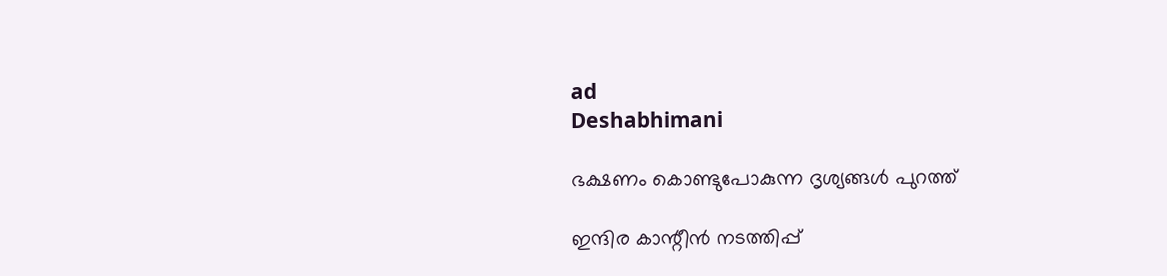ad
Deshabhimani

ഭക്ഷണം കൊണ്ടുപോകുന്ന ദൃശ്യങ്ങൾ പുറത്ത്‌

ഇന്ദിര കാന്റീൻ നടത്തിപ്പ്‌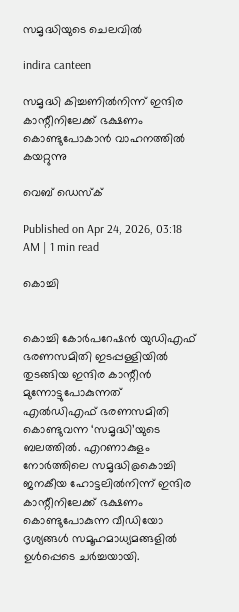സമൃദ്ധിയുടെ ചെലവിൽ

indira canteen

സമൃദ്ധി കിച്ചണിൽനിന്ന്‌ ഇന്ദിര കാന്റീനിലേക്ക്‌ ഭക്ഷണം കൊണ്ടുപോകാൻ വാഹനത്തിൽ കയറ്റുന്നു

വെബ് ഡെസ്ക്

Published on Apr 24, 2026, 03:18 AM | 1 min read

കൊച്ചി


കൊച്ചി കോർപറേഷൻ യുഡിഎഫ്‌ ഭരണസമിതി ഇടപ്പള്ളിയിൽ തുടങ്ങിയ ഇന്ദിര കാന്റീൻ മുന്നോട്ടുപോകുന്നത്‌ എൽഡിഎഫ്‌ ഭരണസമിതി കൊണ്ടുവന്ന ‘സമൃദ്ധി’യുടെ ബലത്തിൽ. എറണാകുളം നോർത്തിലെ സമൃദ്ധി@കൊച്ചി ജനകീയ ഹോട്ടലിൽനിന്ന്‌ ഇന്ദിര കാന്റീനിലേക്ക്‌ ഭക്ഷണം കൊണ്ടുപോകുന്ന വീഡിയോ ദൃശ്യങ്ങൾ സമൂഹമാധ്യമങ്ങളിൽ ഉൾപ്പെടെ ചർച്ചയായി.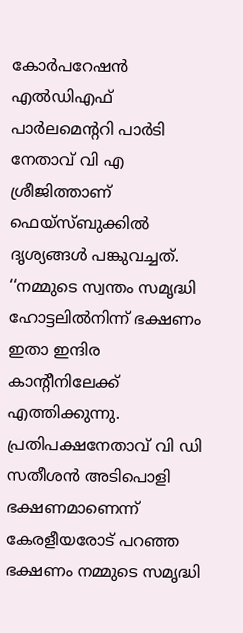കോർപറേഷൻ എൽഡിഎഫ്‌ പാർലമെന്ററി പാർടി നേതാവ്‌ വി എ ശ്രീജിത്താണ്‌ ഫെയ്‌സ്‌ബുക്കിൽ ദൃശ്യങ്ങൾ പങ്കുവച്ചത്‌. ‘‘നമ്മുടെ സ്വന്തം സമൃദ്ധി ഹോട്ടലിൽനിന്ന്‌ ഭക്ഷണം ഇതാ ഇന്ദിര കാന്റീനിലേക്ക് എത്തിക്കുന്നു. പ്രതിപക്ഷനേതാവ് വി ഡി സതീശൻ അടിപൊളി ഭക്ഷണമാണെന്ന് കേരളീയരോട് പറഞ്ഞ ഭക്ഷണം നമ്മുടെ സമൃദ്ധി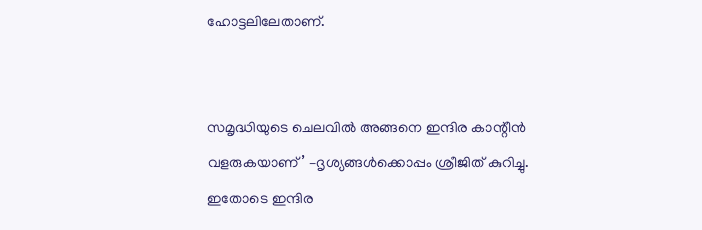ഹോട്ടലിലേതാണ്‌.


സമൃദ്ധിയുടെ ചെലവിൽ അങ്ങനെ ഇന്ദിര കാന്റീൻ വളരുകയാണ്‌’ –ദൃശ്യങ്ങൾക്കൊപ്പം ശ്രീജിത് കുറിച്ചു. ഇതോടെ ഇന്ദിര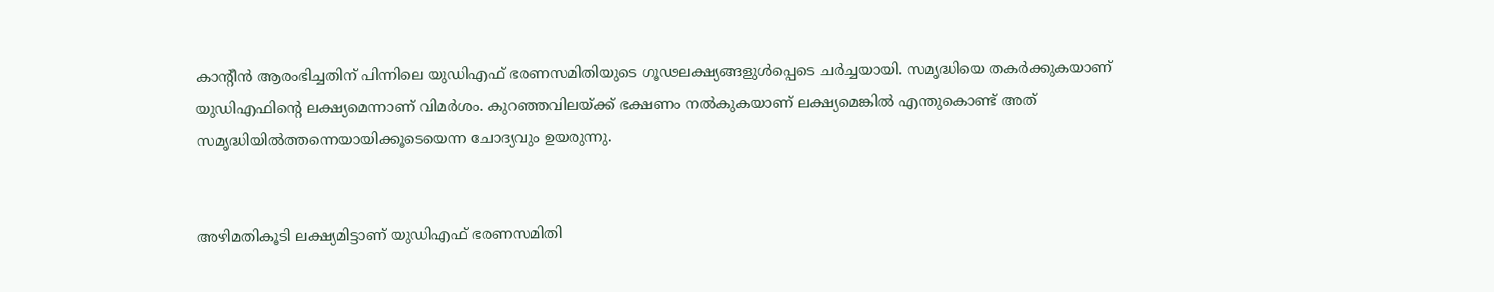കാന്റീൻ ആരംഭിച്ചതിന്‌ പിന്നിലെ യുഡിഎഫ്‌ ഭരണസമിതിയുടെ ഗ‍ൂഢലക്ഷ്യങ്ങളുൾപ്പെടെ ചർച്ചയായി. സമൃദ്ധിയെ തകർക്കുകയാണ്‌ യുഡിഎഫിന്റെ ലക്ഷ്യമെന്നാണ്‌ വിമർശം. കുറഞ്ഞവിലയ്‌ക്ക്‌ ഭക്ഷണം നൽകുകയാണ്‌ ലക്ഷ്യമെങ്കിൽ എന്തുകൊണ്ട്‌ അത്‌ സമൃദ്ധിയിൽത്തന്നെയായിക്കൂടെയെന്ന ചോദ്യവും ഉയരുന്നു.


അഴിമതികൂടി ലക്ഷ്യമിട്ടാണ്‌ യുഡിഎഫ്‌ ഭരണസമിതി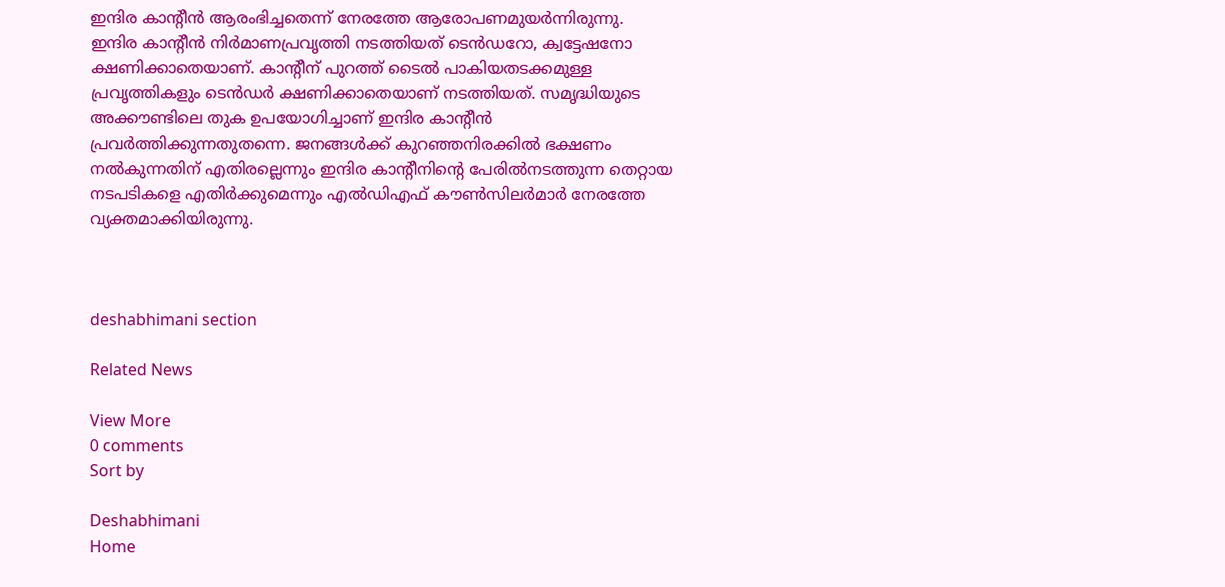ഇന്ദിര കാന്റീൻ ആരംഭിച്ചതെന്ന്‌ നേരത്തേ ആരോപണമുയർന്നിരുന്നു. ഇന്ദിര കാന്റീൻ നിർമാണപ്രവൃത്തി നടത്തിയത്‌ ടെൻഡറോ, ക്വട്ടേഷനോ ക്ഷണിക്കാതെയാണ്‌. കാന്റീന്‌ പുറത്ത്‌ ടൈൽ പാകിയതടക്കമുള്ള പ്രവൃത്തികളും ടെൻഡർ ക്ഷണിക്കാതെയാണ്‌ നടത്തിയത്‌. സമൃദ്ധിയുടെ അക്ക‍ൗണ്ടിലെ തുക ഉപയോഗിച്ചാണ്‌ ഇന്ദിര കാന്റീൻ പ്രവർത്തിക്കുന്നതുതന്നെ. ജനങ്ങൾക്ക്‌ കുറഞ്ഞനിരക്കിൽ ഭക്ഷണം നൽകുന്നതിന്‌ എതിരല്ലെന്നും ഇന്ദിര കാന്റീനിന്റെ പേരിൽനടത്തുന്ന തെറ്റായ നടപടികളെ എതിർക്കുമെന്നും എൽഡിഎഫ്‌ ക‍ൗൺസിലർമാർ നേരത്തേ വ്യക്തമാക്കിയിരുന്നു.



deshabhimani section

Related News

View More
0 comments
Sort by

Deshabhimani
Home